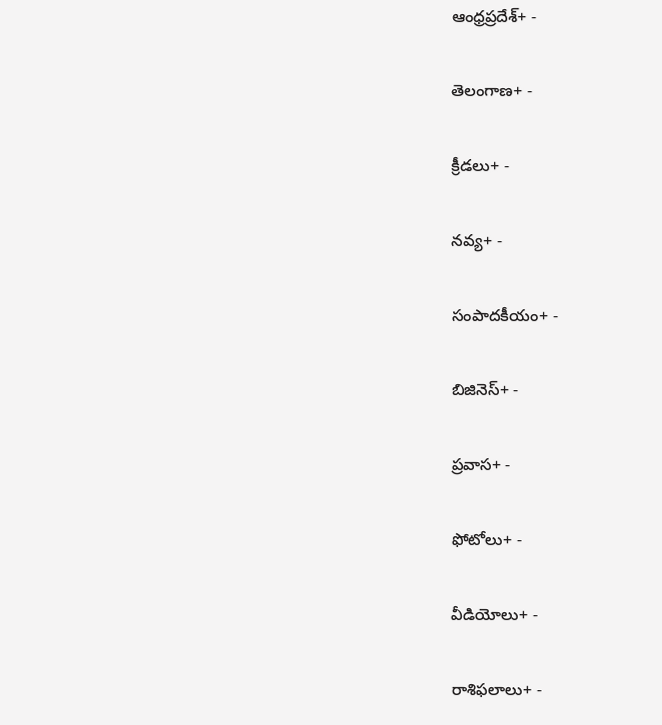ఆంధ్రప్రదేశ్+ -

తెలంగాణ+ -

క్రీడలు+ -

నవ్య+ -

సంపాదకీయం+ -

బిజినెస్+ -

ప్రవాస+ -

ఫోటోలు+ -

వీడియోలు+ -

రాశిఫలాలు+ -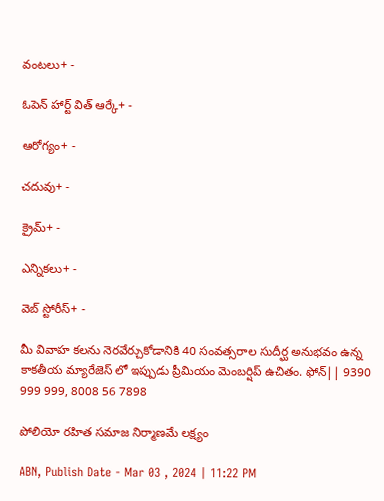వంటలు+ -

ఓపెన్ హార్ట్ విత్ ఆర్కే+ -

ఆరోగ్యం+ -

చదువు+ -

క్రైమ్+ -

ఎన్నికలు+ -

వెబ్ స్టోరీస్+ -

మీ వివాహ కలను నెరవేర్చుకోడానికి 40 సంవత్సరాల సుదీర్ఘ అనుభవం ఉన్న కాకతీయ మ్యారేజెస్ లో ఇప్పుడు ప్రీమియం మెంబర్షిప్ ఉచితం. ఫోన్|| 9390 999 999, 8008 56 7898

పోలియో రహిత సమాజ నిర్మాణమే లక్ష్యం

ABN, Publish Date - Mar 03 , 2024 | 11:22 PM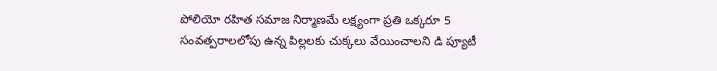పోలియో రహిత సమాజ నిర్మాణమే లక్ష్యంగా ప్రతి ఒక్కరూ 5 సంవత్పరాలలోపు ఉన్న పిల్లలకు చుక్కలు వేయించాలని డి ప్యూటీ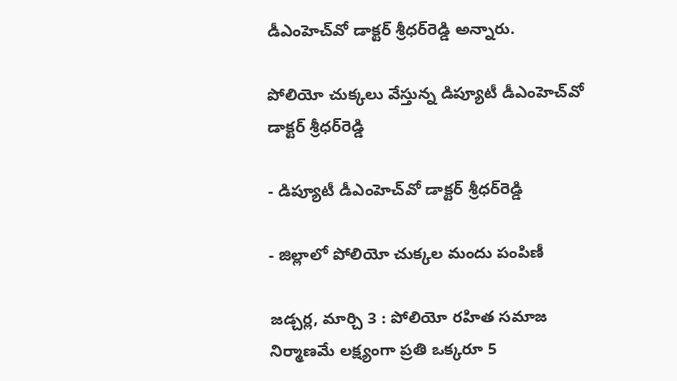డీఎంహెచ్‌వో డాక్టర్‌ శ్రీధర్‌రెడ్డి అన్నారు.

పోలియో చుక్కలు వేస్తున్న డిప్యూటీ డీఎంహెచ్‌వో డాక్టర్‌ శ్రీధర్‌రెడ్డి

- డిప్యూటీ డీఎంహెచ్‌వో డాక్టర్‌ శ్రీధర్‌రెడ్డి

- జిల్లాలో పోలియో చుక్కల మందు పంపిణీ

జడ్చర్ల, మార్చి 3 : పోలియో రహిత సమాజ నిర్మాణమే లక్ష్యంగా ప్రతి ఒక్కరూ 5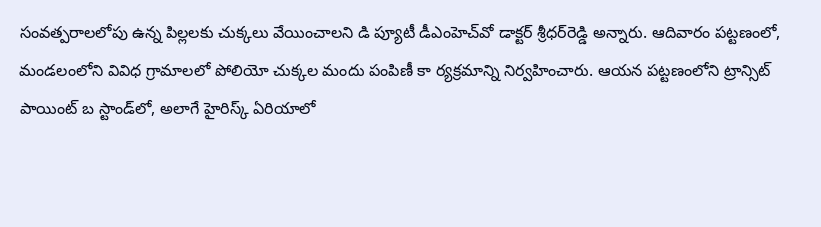సంవత్పరాలలోపు ఉన్న పిల్లలకు చుక్కలు వేయించాలని డి ప్యూటీ డీఎంహెచ్‌వో డాక్టర్‌ శ్రీధర్‌రెడ్డి అన్నారు. ఆదివారం పట్టణంలో, మండలంలోని వివిధ గ్రామాలలో పోలియో చుక్కల మందు పంపిణీ కా ర్యక్రమాన్ని నిర్వహించారు. ఆయన పట్టణంలోని ట్రాన్సిట్‌ పాయింట్‌ బ స్టాండ్‌లో, అలాగే హైరిస్క్‌ ఏరియాలో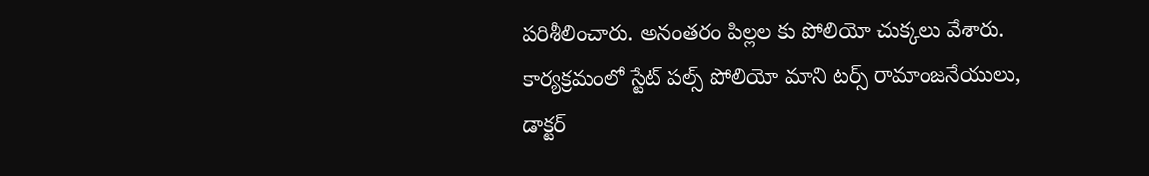పరిశీలించారు. అనంతరం పిల్లల కు పోలియో చుక్కలు వేశారు. కార్యక్రమంలో స్టేట్‌ పల్స్‌ పోలియో మాని టర్స్‌ రామాంజనేయులు, డాక్టర్‌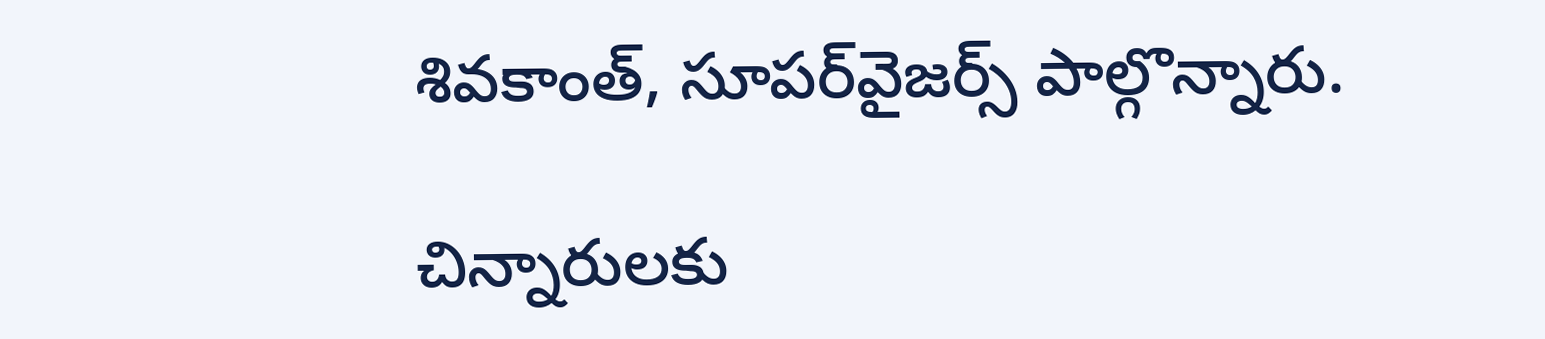శివకాంత్‌, సూపర్‌వైజర్స్‌ పాల్గొన్నారు.

చిన్నారులకు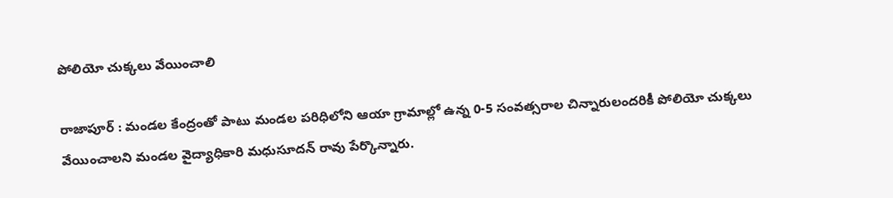పోలియో చుక్కలు వేయించాలి

రాజాపూర్‌ : మండల కేంద్రంతో పాటు మండల పరిధిలోని ఆయా గ్రామాల్లో ఉన్న 0-5 సంవత్సరాల చిన్నారులందరికీ పోలియో చుక్కలు వేయించాలని మండల వైద్యాధికారి మధుసూదన్‌ రావు పేర్కొన్నారు.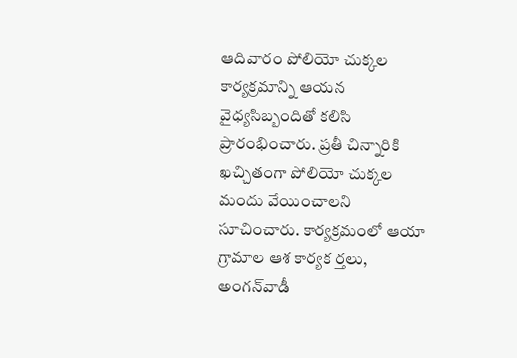ఆదివారం పోలియో చుక్కల కార్యక్రమాన్ని ఆయన వైధ్యసిబ్బందితో కలిసి ప్రారంభించారు. ప్రతీ చిన్నారికి ఖచ్చితంగా పోలియో చుక్కల మందు వేయించాలని సూచించారు. కార్యక్రమంలో ఆయా గ్రామాల ఆశ కార్యక ర్తలు, అంగన్‌వాడీ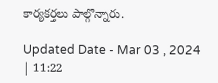కార్యకర్తలు పాల్గొన్నారు.

Updated Date - Mar 03 , 2024 | 11:22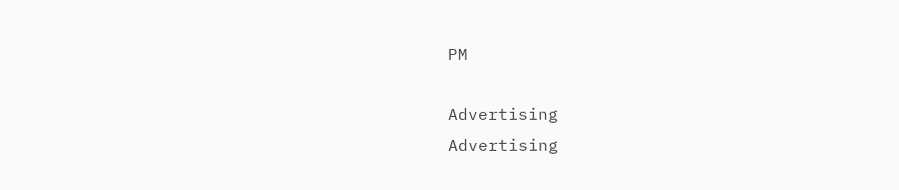PM

Advertising
Advertising